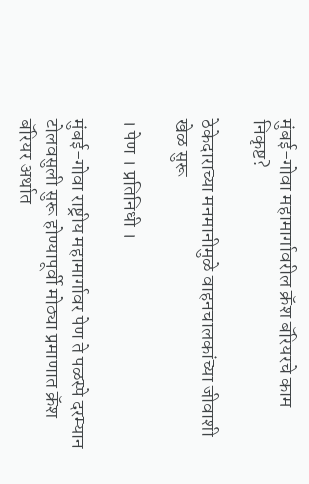मुंबई-गोवा महामार्गावरील क्रॅश बॅरियरचे काम निकृष्ट?

ठेकेदाराच्या मनमानीमुळे वाहनचालकांच्या जीवाशी खेळ सुरू

। पेण । प्रतिनिधी ।

मुंबई-गोवा राष्ट्रीय महामार्गावर पेण ते पळस्पे दरम्यान टोलवसुली सुरू होण्यापूर्वी मोठ्या प्रमाणात क्रॅश बॅरियर अर्थात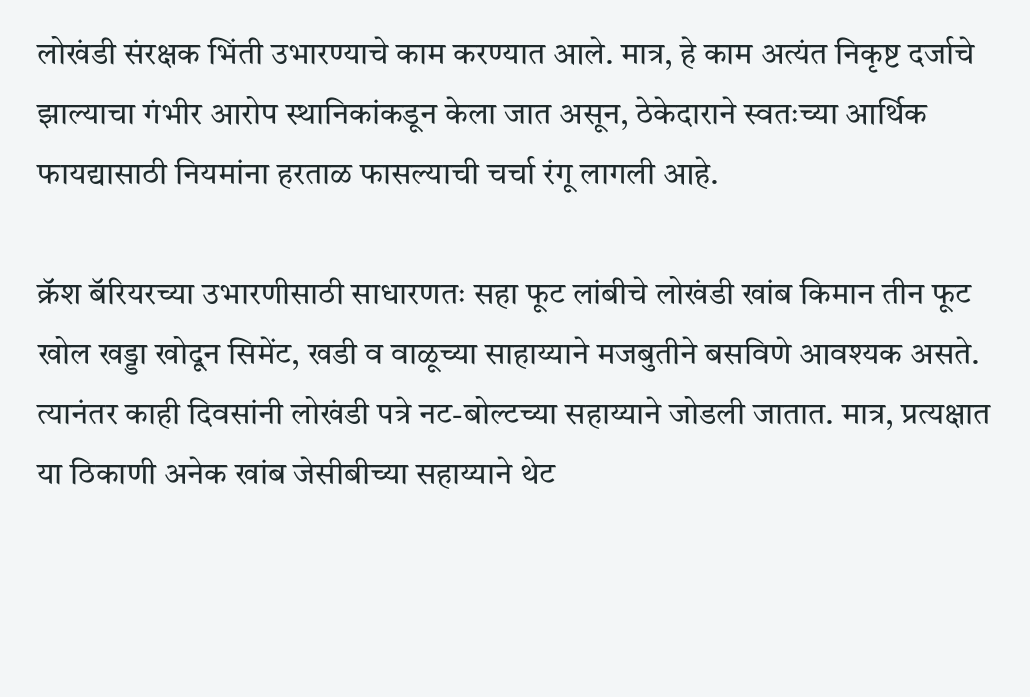लोखंडी संरक्षक भिंती उभारण्याचे काम करण्यात आले. मात्र, हे काम अत्यंत निकृष्ट दर्जाचे झाल्याचा गंभीर आरोप स्थानिकांकडून केला जात असून, ठेकेदाराने स्वतःच्या आर्थिक फायद्यासाठी नियमांना हरताळ फासल्याची चर्चा रंगू लागली आहे.

क्रॅश बॅरियरच्या उभारणीसाठी साधारणतः सहा फूट लांबीचे लोखंडी खांब किमान तीन फूट खोल खड्डा खोदून सिमेंट, खडी व वाळूच्या साहाय्याने मजबुतीने बसविणे आवश्यक असते. त्यानंतर काही दिवसांनी लोखंडी पत्रे नट-बोल्टच्या सहाय्याने जोडली जातात. मात्र, प्रत्यक्षात या ठिकाणी अनेक खांब जेसीबीच्या सहाय्याने थेट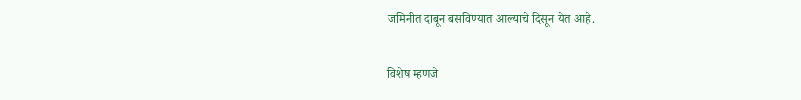जमिनीत दाबून बसविण्यात आल्याचे दिसून येत आहे.

विशेष म्हणजे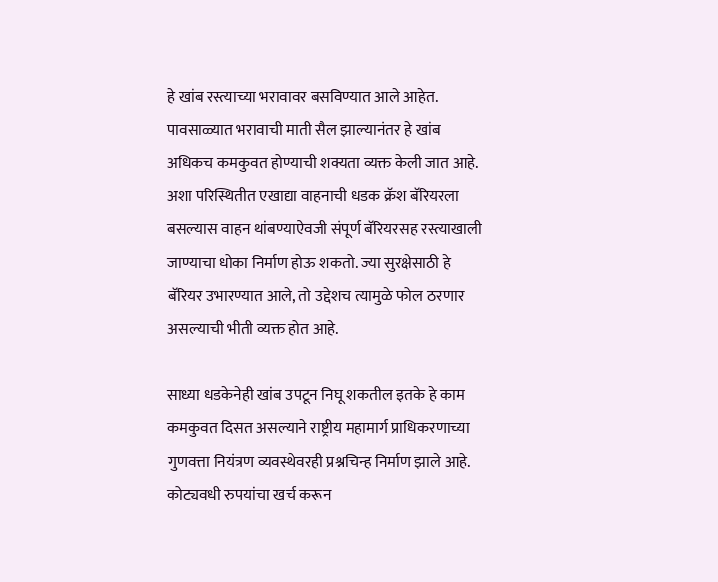हे खांब रस्त्याच्या भरावावर बसविण्यात आले आहेत. पावसाळ्यात भरावाची माती सैल झाल्यानंतर हे खांब अधिकच कमकुवत होण्याची शक्यता व्यक्त केली जात आहे. अशा परिस्थितीत एखाद्या वाहनाची धडक क्रॅश बॅरियरला बसल्यास वाहन थांबण्याऐवजी संपूर्ण बॅरियरसह रस्त्याखाली जाण्याचा धोका निर्माण होऊ शकतो. ज्या सुरक्षेसाठी हे बॅरियर उभारण्यात आले, तो उद्देशच त्यामुळे फोल ठरणार असल्याची भीती व्यक्त होत आहे.

साध्या धडकेनेही खांब उपटून निघू शकतील इतके हे काम कमकुवत दिसत असल्याने राष्ट्रीय महामार्ग प्राधिकरणाच्या गुणवत्ता नियंत्रण व्यवस्थेवरही प्रश्नचिन्ह निर्माण झाले आहे. कोट्यवधी रुपयांचा खर्च करून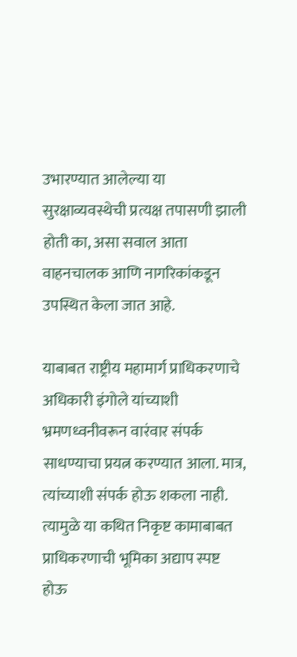उभारण्यात आलेल्या या सुरक्षाव्यवस्थेची प्रत्यक्ष तपासणी झाली होती का, असा सवाल आता वाहनचालक आणि नागरिकांकडून उपस्थित केला जात आहे.

याबाबत राष्ट्रीय महामार्ग प्राधिकरणाचे अधिकारी इंगोले यांच्याशी भ्रमणध्वनीवरून वारंवार संपर्क साधण्याचा प्रयत्न करण्यात आला. मात्र, त्यांच्याशी संपर्क होऊ शकला नाही. त्यामुळे या कथित निकृष्ट कामाबाबत प्राधिकरणाची भूमिका अद्याप स्पष्ट होऊ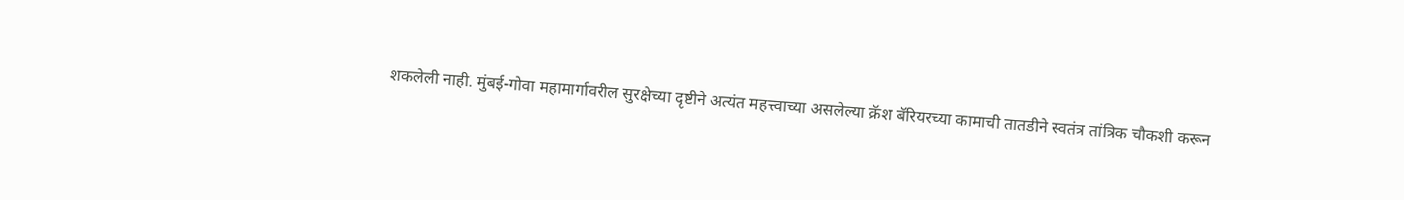शकलेली नाही. मुंबई-गोवा महामार्गावरील सुरक्षेच्या दृष्टीने अत्यंत महत्त्वाच्या असलेल्या क्रॅश बॅरियरच्या कामाची तातडीने स्वतंत्र तांत्रिक चौकशी करून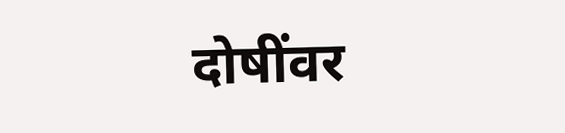दोषींवर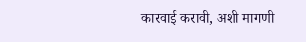कारवाई करावी, अशी मागणी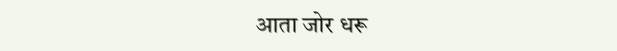आता जोर धरू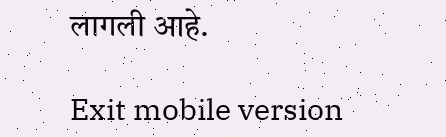लागली आहे.

Exit mobile version